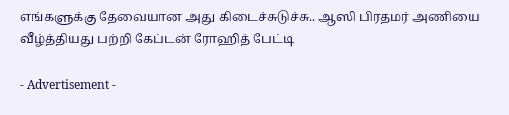எங்களுக்கு தேவையான அது கிடைச்சுடுச்சு.. ஆஸி பிரதமர் அணியை வீழ்த்தியது பற்றி கேப்டன் ரோஹித் பேட்டி

- Advertisement -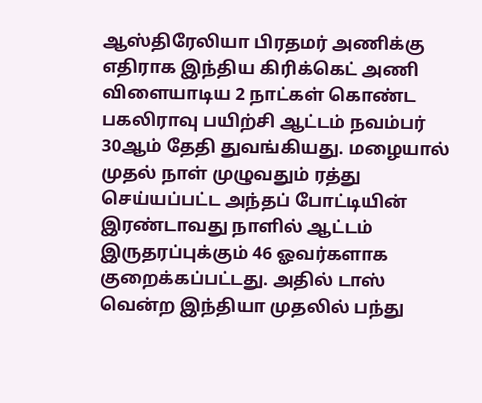ஆஸ்திரேலியா பிரதமர் அணிக்கு எதிராக இந்திய கிரிக்கெட் அணி விளையாடிய 2 நாட்கள் கொண்ட பகலிராவு பயிற்சி ஆட்டம் நவம்பர் 30ஆம் தேதி துவங்கியது. மழையால் முதல் நாள் முழுவதும் ரத்து செய்யப்பட்ட அந்தப் போட்டியின் இரண்டாவது நாளில் ஆட்டம் இருதரப்புக்கும் 46 ஓவர்களாக குறைக்கப்பட்டது. அதில் டாஸ் வென்ற இந்தியா முதலில் பந்து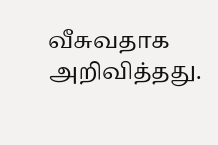வீசுவதாக அறிவித்தது.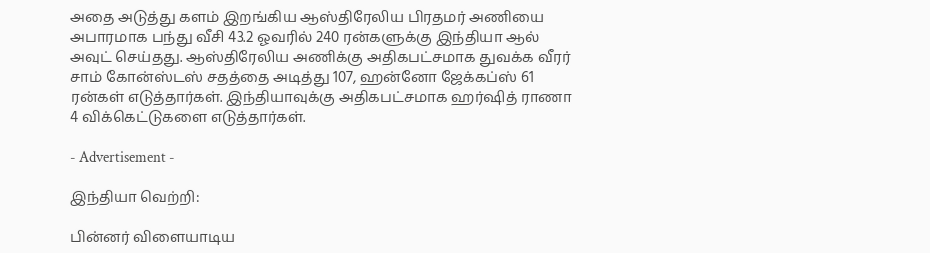அதை அடுத்து களம் இறங்கிய ஆஸ்திரேலிய பிரதமர் அணியை அபாரமாக பந்து வீசி 43.2 ஓவரில் 240 ரன்களுக்கு இந்தியா ஆல் அவுட் செய்தது. ஆஸ்திரேலிய அணிக்கு அதிகபட்சமாக துவக்க வீரர் சாம் கோன்ஸ்டஸ் சதத்தை அடித்து 107, ஹன்னோ ஜேக்கப்ஸ் 61 ரன்கள் எடுத்தார்கள். இந்தியாவுக்கு அதிகபட்சமாக ஹர்ஷித் ராணா 4 விக்கெட்டுகளை எடுத்தார்கள்.

- Advertisement -

இந்தியா வெற்றி:

பின்னர் விளையாடிய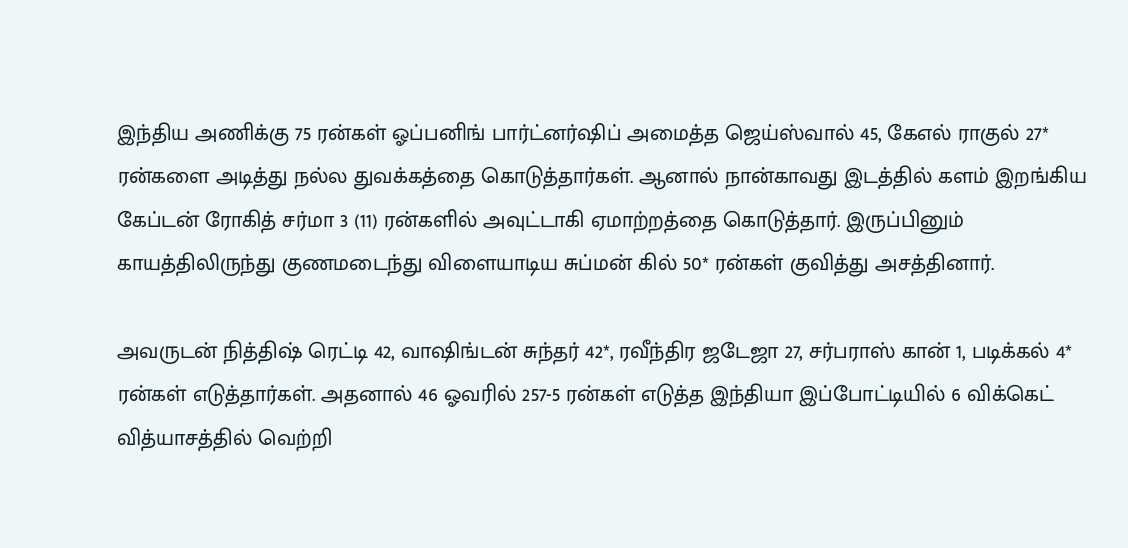இந்திய அணிக்கு 75 ரன்கள் ஓப்பனிங் பார்ட்னர்ஷிப் அமைத்த ஜெய்ஸ்வால் 45, கேஎல் ராகுல் 27* ரன்களை அடித்து நல்ல துவக்கத்தை கொடுத்தார்கள். ஆனால் நான்காவது இடத்தில் களம் இறங்கிய கேப்டன் ரோகித் சர்மா 3 (11) ரன்களில் அவுட்டாகி ஏமாற்றத்தை கொடுத்தார். இருப்பினும் காயத்திலிருந்து குணமடைந்து விளையாடிய சுப்மன் கில் 50* ரன்கள் குவித்து அசத்தினார்.

அவருடன் நித்திஷ் ரெட்டி 42, வாஷிங்டன் சுந்தர் 42*, ரவீந்திர ஜடேஜா 27, சர்பராஸ் கான் 1, படிக்கல் 4* ரன்கள் எடுத்தார்கள். அதனால் 46 ஓவரில் 257-5 ரன்கள் எடுத்த இந்தியா இப்போட்டியில் 6 விக்கெட் வித்யாசத்தில் வெற்றி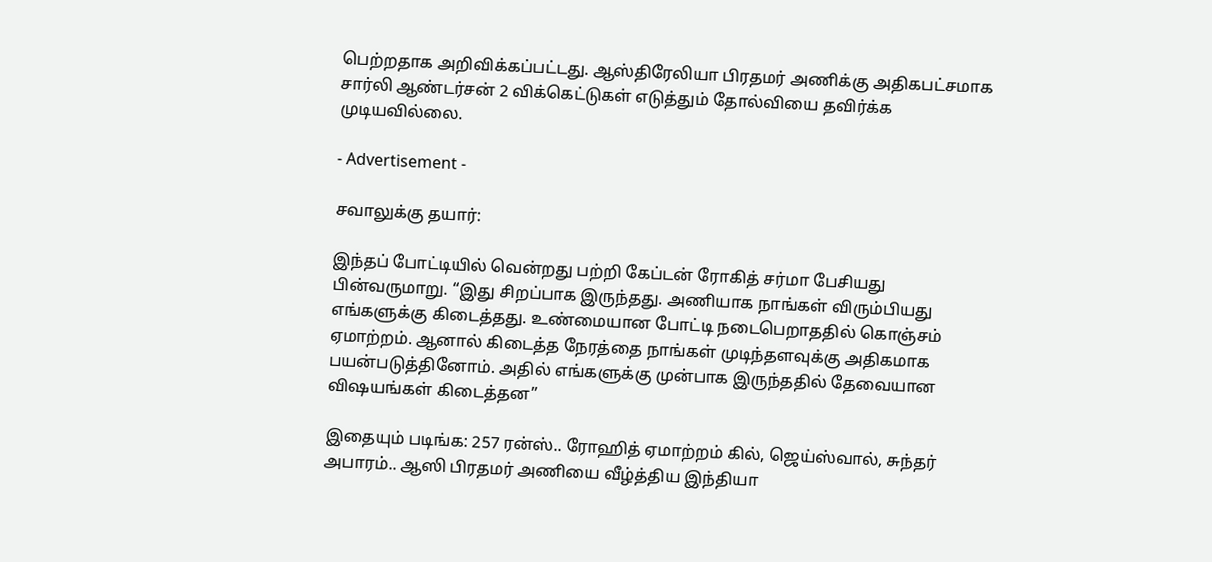பெற்றதாக அறிவிக்கப்பட்டது. ஆஸ்திரேலியா பிரதமர் அணிக்கு அதிகபட்சமாக சார்லி ஆண்டர்சன் 2 விக்கெட்டுகள் எடுத்தும் தோல்வியை தவிர்க்க முடியவில்லை.

- Advertisement -

சவாலுக்கு தயார்:

இந்தப் போட்டியில் வென்றது பற்றி கேப்டன் ரோகித் சர்மா பேசியது பின்வருமாறு. “இது சிறப்பாக இருந்தது. அணியாக நாங்கள் விரும்பியது எங்களுக்கு கிடைத்தது. உண்மையான போட்டி நடைபெறாததில் கொஞ்சம் ஏமாற்றம். ஆனால் கிடைத்த நேரத்தை நாங்கள் முடிந்தளவுக்கு அதிகமாக பயன்படுத்தினோம். அதில் எங்களுக்கு முன்பாக இருந்ததில் தேவையான விஷயங்கள் கிடைத்தன”

இதையும் படிங்க: 257 ரன்ஸ்.. ரோஹித் ஏமாற்றம் கில், ஜெய்ஸ்வால், சுந்தர் அபாரம்.. ஆஸி பிரதமர் அணியை வீழ்த்திய இந்தியா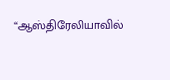“ஆஸ்திரேலியாவில்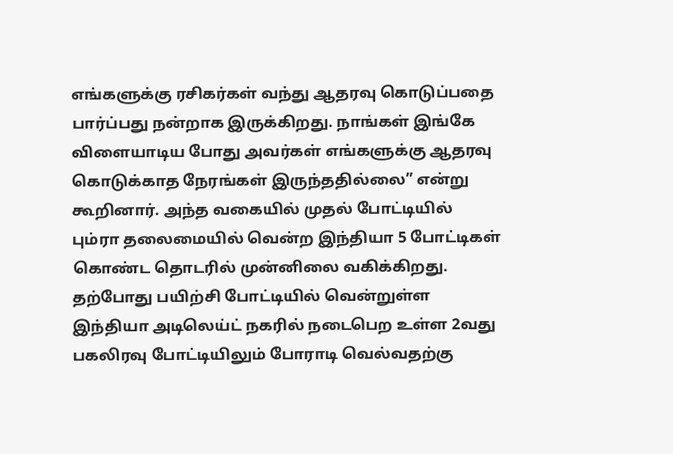எங்களுக்கு ரசிகர்கள் வந்து ஆதரவு கொடுப்பதை பார்ப்பது நன்றாக இருக்கிறது. நாங்கள் இங்கே விளையாடிய போது அவர்கள் எங்களுக்கு ஆதரவு கொடுக்காத நேரங்கள் இருந்ததில்லை” என்று கூறினார். அந்த வகையில் முதல் போட்டியில் பும்ரா தலைமையில் வென்ற இந்தியா 5 போட்டிகள் கொண்ட தொடரில் முன்னிலை வகிக்கிறது. தற்போது பயிற்சி போட்டியில் வென்றுள்ள இந்தியா அடிலெய்ட் நகரில் நடைபெற உள்ள 2வது பகலிரவு போட்டியிலும் போராடி வெல்வதற்கு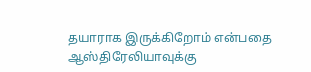தயாராக இருக்கிறோம் என்பதை ஆஸ்திரேலியாவுக்கு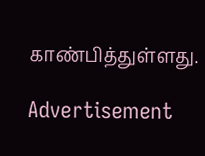காண்பித்துள்ளது.

Advertisement